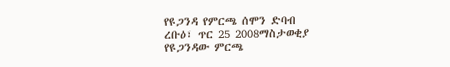የዩጋንዳ የምርጫ ሰሞን ድባብ
ረቡዕ፣ ጥር 25 2008ማስታወቂያ
የዩጋንዳው ምርጫ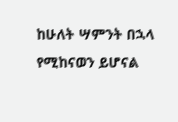ከሁለት ሣምንት በኋላ የሚከናወን ይሆናል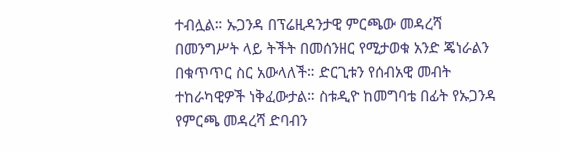ተብሏል። ኡጋንዳ በፕሬዚዳንታዊ ምርጫው መዳረሻ በመንግሥት ላይ ትችት በመሰንዘር የሚታወቁ አንድ ጄነራልን በቁጥጥር ስር አውላለች። ድርጊቱን የሰብአዊ መብት ተከራካዊዎች ነቅፈውታል። ስቱዲዮ ከመግባቴ በፊት የኡጋንዳ የምርጫ መዳረሻ ድባብን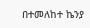በተመለከተ ኬንያ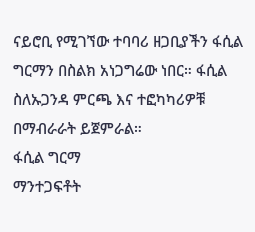ናይሮቢ የሚገኘው ተባባሪ ዘጋቢያችን ፋሲል ግርማን በስልክ አነጋግሬው ነበር። ፋሲል ስለኡጋንዳ ምርጫ እና ተፎካካሪዎቹ በማብራራት ይጀምራል።
ፋሲል ግርማ
ማንተጋፍቶት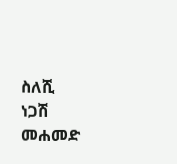ስለሺ
ነጋሽ መሐመድ